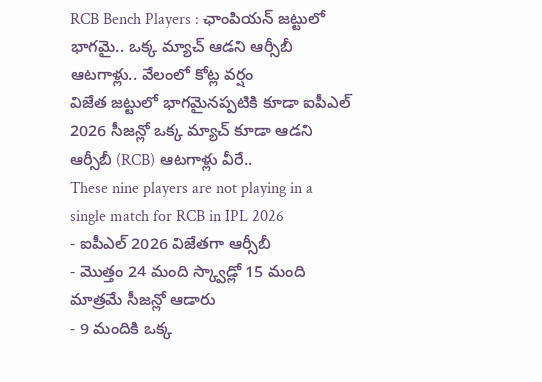RCB Bench Players : ఛాంపియన్ జట్టులో భాగమై.. ఒక్క మ్యాచ్ ఆడని ఆర్సీబీ ఆటగాళ్లు.. వేలంలో కోట్ల వర్షం
విజేత జట్టులో భాగమైనప్పటికి కూడా ఐపీఎల్ 2026 సీజన్లో ఒక్క మ్యాచ్ కూడా ఆడని ఆర్సీబీ (RCB) ఆటగాళ్లు వీరే..
These nine players are not playing in a single match for RCB in IPL 2026
- ఐపీఎల్ 2026 విజేతగా ఆర్సీబీ
- మొత్తం 24 మంది స్క్వాడ్లో 15 మంది మాత్రమే సీజన్లో ఆడారు
- 9 మందికి ఒక్క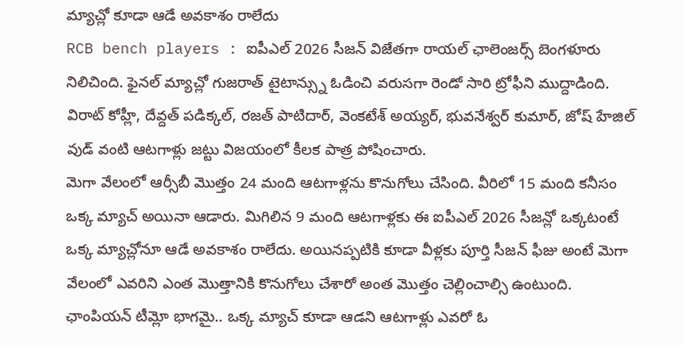మ్యాచ్లో కూడా ఆడే అవకాశం రాలేదు
RCB bench players : ఐపీఎల్ 2026 సీజన్ విజేతగా రాయల్ ఛాలెంజర్స్ బెంగళూరు నిలిచింది. ఫైనల్ మ్యాచ్లో గుజరాత్ టైటాన్స్ను ఓడించి వరుసగా రెండో సారి ట్రోఫీని ముద్దాడింది. విరాట్ కోహ్లీ, దేవ్దత్ పడిక్కల్, రజత్ పాటిదార్, వెంకటేశ్ అయ్యర్, భువనేశ్వర్ కుమార్, జోష్ హేజిల్ వుడ్ వంటి ఆటగాళ్లు జట్టు విజయంలో కీలక పాత్ర పోషించారు.
మెగా వేలంలో ఆర్సీబీ మొత్తం 24 మంది ఆటగాళ్లను కొనుగోలు చేసింది. వీరిలో 15 మంది కనీసం ఒక్క మ్యాచ్ అయినా ఆడారు. మిగిలిన 9 మంది ఆటగాళ్లకు ఈ ఐపీఎల్ 2026 సీజన్లో ఒక్కటంటే ఒక్క మ్యాచ్లోనూ ఆడే అవకాశం రాలేదు. అయినప్పటికి కూడా వీళ్లకు పూర్తి సీజన్ ఫీజు అంటే మెగా వేలంలో ఎవరిని ఎంత మొత్తానికి కొనుగోలు చేశారో అంత మొత్తం చెల్లించాల్సి ఉంటుంది.
ఛాంపియన్ టీమ్లో భాగమై.. ఒక్క మ్యాచ్ కూడా ఆడని ఆటగాళ్లు ఎవరో ఓ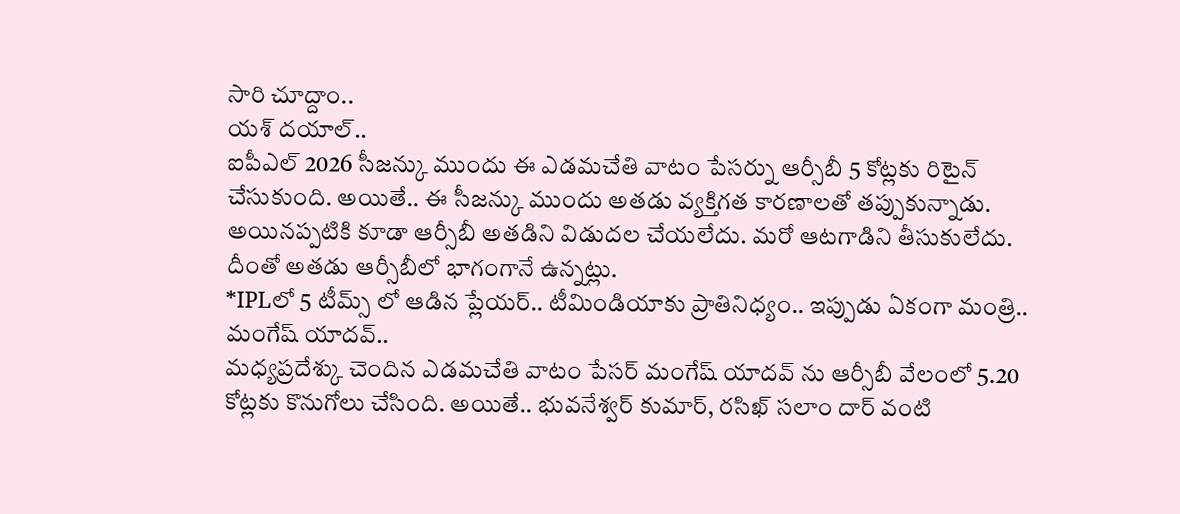సారి చూద్దాం..
యశ్ దయాల్..
ఐపీఎల్ 2026 సీజన్కు ముందు ఈ ఎడమచేతి వాటం పేసర్ను ఆర్సీబీ 5 కోట్లకు రిటైన్ చేసుకుంది. అయితే.. ఈ సీజన్కు ముందు అతడు వ్యక్తిగత కారణాలతో తప్పుకున్నాడు. అయినప్పటికి కూడా ఆర్సీబీ అతడిని విడుదల చేయలేదు. మరో ఆటగాడిని తీసుకులేదు. దీంతో అతడు ఆర్సీబీలో భాగంగానే ఉన్నట్లు.
*IPLలో 5 టీమ్స్ లో ఆడిన ప్లేయర్.. టీమిండియాకు ప్రాతినిధ్యం.. ఇప్పుడు ఏకంగా మంత్రి..
మంగేష్ యాదవ్..
మధ్యప్రదేశ్కు చెందిన ఎడమచేతి వాటం పేసర్ మంగేష్ యాదవ్ ను ఆర్సీబీ వేలంలో 5.20 కోట్లకు కొనుగోలు చేసింది. అయితే.. భువనేశ్వర్ కుమార్, రసిఖ్ సలాం దార్ వంటి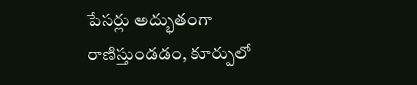పేసర్లు అద్భుతంగా రాణిస్తుండడం, కూర్పులో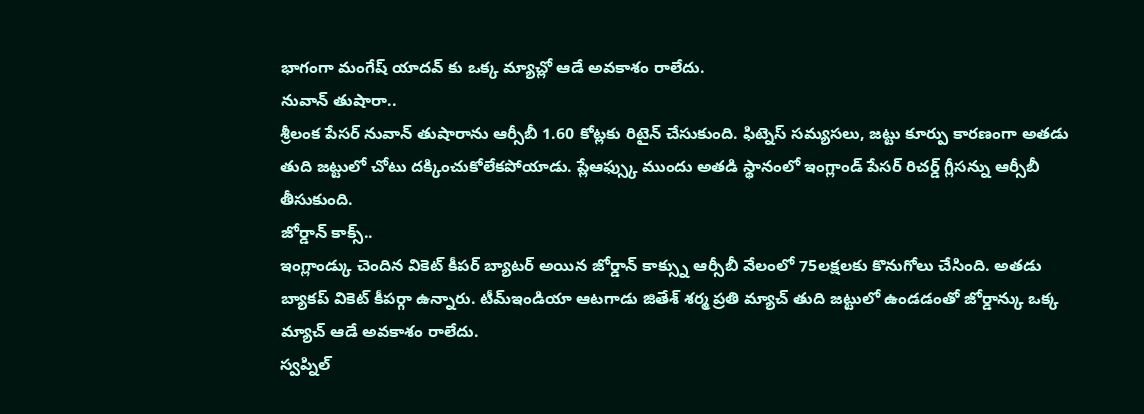భాగంగా మంగేష్ యాదవ్ కు ఒక్క మ్యాచ్లో ఆడే అవకాశం రాలేదు.
నువాన్ తుషారా..
శ్రీలంక పేసర్ నువాన్ తుషారాను ఆర్సీబీ 1.60 కోట్లకు రిటైన్ చేసుకుంది. ఫిట్నెస్ సమ్యసలు, జట్టు కూర్పు కారణంగా అతడు తుది జట్టులో చోటు దక్కించుకోలేకపోయాడు. ప్లేఆఫ్స్కు ముందు అతడి స్థానంలో ఇంగ్లాండ్ పేసర్ రిచర్డ్ గ్లీసన్ను ఆర్సీబీ తీసుకుంది.
జోర్డాన్ కాక్స్..
ఇంగ్లాండ్కు చెందిన వికెట్ కీపర్ బ్యాటర్ అయిన జోర్డాన్ కాక్స్ను ఆర్సీబీ వేలంలో 75లక్షలకు కొనుగోలు చేసింది. అతడు బ్యాకప్ వికెట్ కీపర్గా ఉన్నారు. టీమ్ఇండియా ఆటగాడు జితేశ్ శర్మ ప్రతి మ్యాచ్ తుది జట్టులో ఉండడంతో జోర్డాన్కు ఒక్క మ్యాచ్ ఆడే అవకాశం రాలేదు.
స్వప్నిల్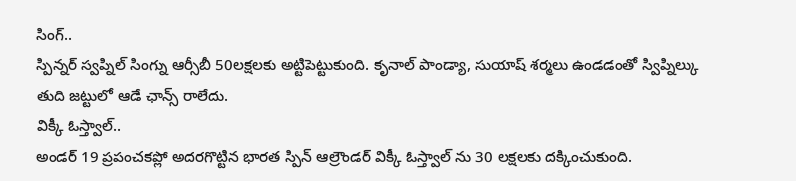సింగ్..
స్పిన్నర్ స్వప్నిల్ సింగ్ను ఆర్సీబీ 50లక్షలకు అట్టిపెట్టుకుంది. కృనాల్ పాండ్యా, సుయాష్ శర్మలు ఉండడంతో స్విప్నిల్కు తుది జట్టులో ఆడే ఛాన్స్ రాలేదు.
విక్కీ ఓస్త్వాల్..
అండర్ 19 ప్రపంచకప్లో అదరగొట్టిన భారత స్పిన్ ఆల్రౌండర్ విక్కీ ఓస్త్వాల్ ను 30 లక్షలకు దక్కించుకుంది.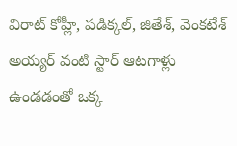విరాట్ కోహ్లీ, పడిక్కల్, జితేశ్, వెంకటేశ్ అయ్యర్ వంటి స్టార్ ఆటగాళ్లు ఉండడంతో ఒక్క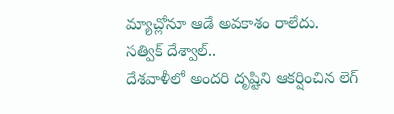మ్యాచ్లోనూ ఆడే అవకాశం రాలేదు.
సత్విక్ దేశ్వాల్..
దేశవాళీలో అందరి దృష్టిని ఆకర్షించిన లెగ్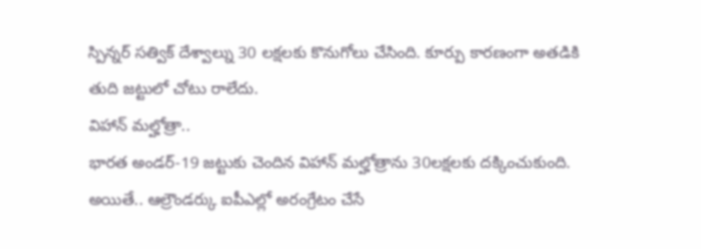స్పిన్నర్ సత్విక్ దేశ్వాల్ను 30 లక్షలకు కొనుగోలు చేసింది. కూర్పు కారణంగా అతడికి తుది జట్టులో చోటు రాలేదు.
విహాన్ మల్హోత్రా..
భారత అండర్-19 జట్టుకు చెందిన విహాన్ మల్హోత్రాను 30లక్షలకు దక్కించుకుంది. అయితే.. ఆల్రౌండర్కు ఐపీఎల్లో అరంగ్రేటం చేసే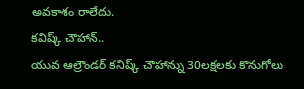అవకాశం రాలేదు.
కవిష్క్ చౌహాన్..
యువ ఆల్రౌండర్ కనిష్క్ చౌహాన్ను 30లక్షలకు కొనుగోలు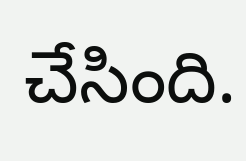చేసింది.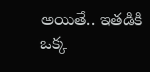అయితే.. ఇతడికి ఒక్క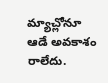మ్యాచ్లోనూ ఆడే అవకాశం రాలేదు.